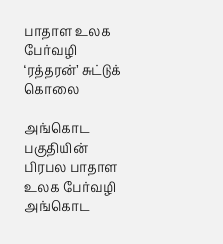பாதாள உலக பேர்வழி ‘ரத்தரன்’ சுட்டுக் கொலை

அங்கொட பகுதியின் பிரபல பாதாள உலக பேர்வழி அங்கொட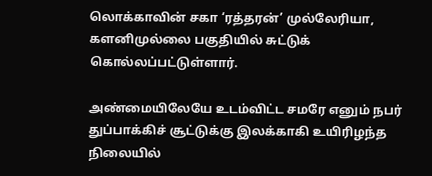லொக்காவின் சகா ‘ரத்தரன்’ முல்லேரியா, களனிமுல்லை பகுதியில் சுட்டுக் கொல்லப்பட்டுள்ளார்.

அண்மையிலேயே உடம்விட்ட சமரே எனும் நபர் துப்பாக்கிச் சூட்டுக்கு இலக்காகி உயிரிழந்த நிலையில்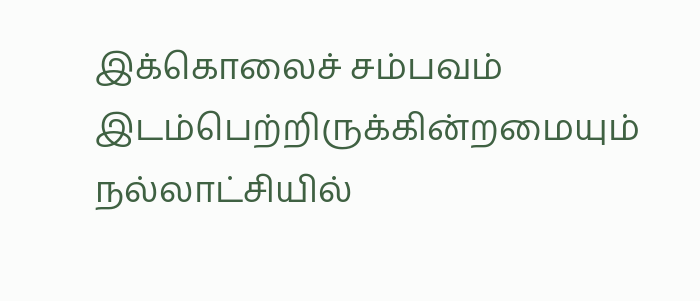இக்கொலைச் சம்பவம் இடம்பெற்றிருக்கின்றமையும் நல்லாட்சியில்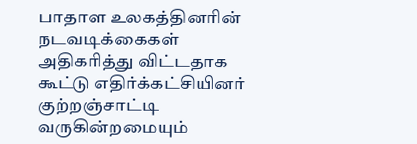பாதாள உலகத்தினரின் நடவடிக்கைகள் அதிகரித்து விட்டதாக கூட்டு எதிர்க்கட்சியினர் குற்றஞ்சாட்டி வருகின்றமையும்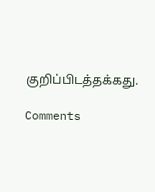குறிப்பிடத்தக்கது.

Comments